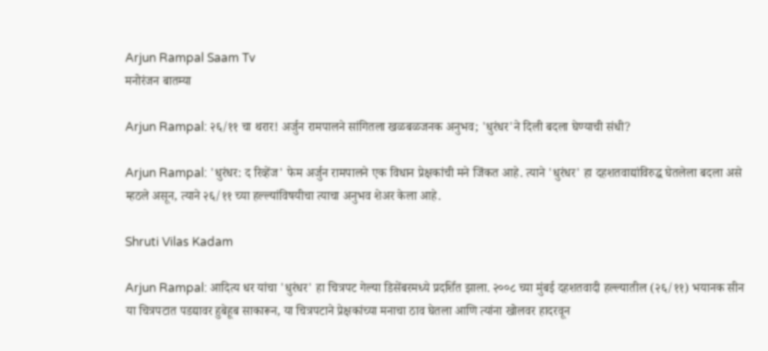Arjun Rampal Saam Tv
मनोरंजन बातम्या

Arjun Rampal: २६/११ चा थरार! अर्जुन रामपालने सांगितला खळबळजनक अनुभव; 'धुरंधर'ने दिली बदला घेण्याची संधी?

Arjun Rampal: 'धुरंधर: द रिव्हेंज' फेम अर्जुन रामपालने एक विधान प्रेक्षकांची मने जिंकत आहे. त्याने 'धुरंधर' हा दहशतवाद्यांविरुद्ध घेतलेला बदला असे म्हठले असून, त्याने २६/११ च्या हल्ल्यांविषयीचा त्याचा अनुभव शेअर केला आहे.

Shruti Vilas Kadam

Arjun Rampal: आदित्य धर यांचा 'धुरंधर' हा चित्रपट गेल्या डिसेंबरमध्ये प्रदर्शित झाला. २००८ च्या मुंबई दहशतवादी हल्ल्यातील (२६/११) भयानक सीन या चित्रपटात पडद्यावर हुबेहूब साकारून, या चित्रपटाने प्रेक्षकांच्या मनाचा ठाव घेतला आणि त्यांना खोलवर हादरवून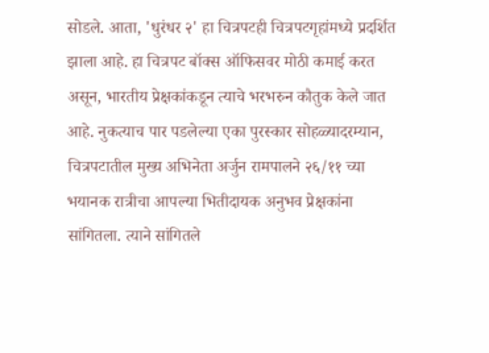सोडले. आता, 'धुरंधर २' हा चित्रपटही चित्रपटगृहांमध्ये प्रदर्शित झाला आहे. हा चित्रपट बॉक्स ऑफिसवर मोठी कमाई करत असून, भारतीय प्रेक्षकांकडून त्याचे भरभरुन कौतुक केले जात आहे. नुकत्याच पार पडलेल्या एका पुरस्कार सोहळ्यादरम्यान, चित्रपटातील मुख्य अभिनेता अर्जुन रामपालने २६/११ च्या भयानक रात्रीचा आपल्या भितीदायक अनुभव प्रेक्षकांना सांगितला. त्याने सांगितले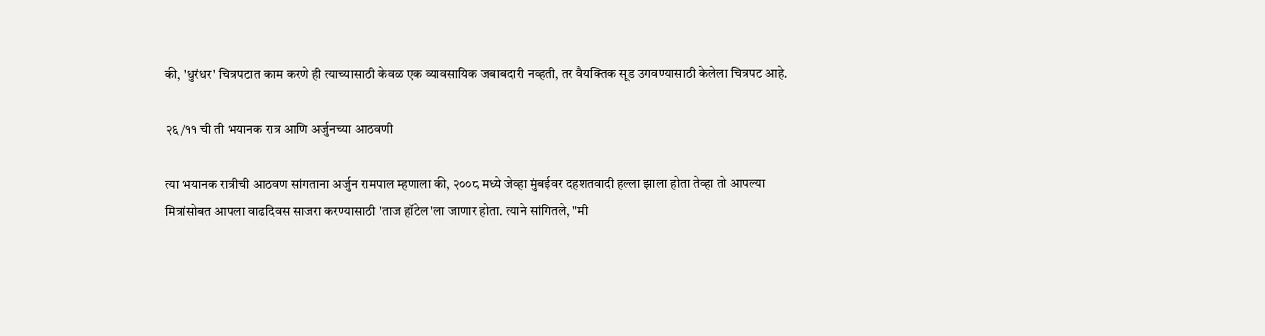की, 'धुरंधर' चित्रपटात काम करणे ही त्याच्यासाठी केवळ एक व्यावसायिक जबाबदारी नव्हती, तर वैयक्तिक सूड उगवण्यासाठी केलेला चित्रपट आहे.

२६/११ ची ती भयानक रात्र आणि अर्जुनच्या आठवणी

त्या भयानक रात्रीची आठवण सांगताना अर्जुन रामपाल म्हणाला की, २००८ मध्ये जेव्हा मुंबईवर दहशतवादी हल्ला झाला होता तेव्हा तो आपल्या मित्रांसोबत आपला वाढदिवस साजरा करण्यासाठी 'ताज हॉटेल'ला जाणार होता. त्याने सांगितले, "मी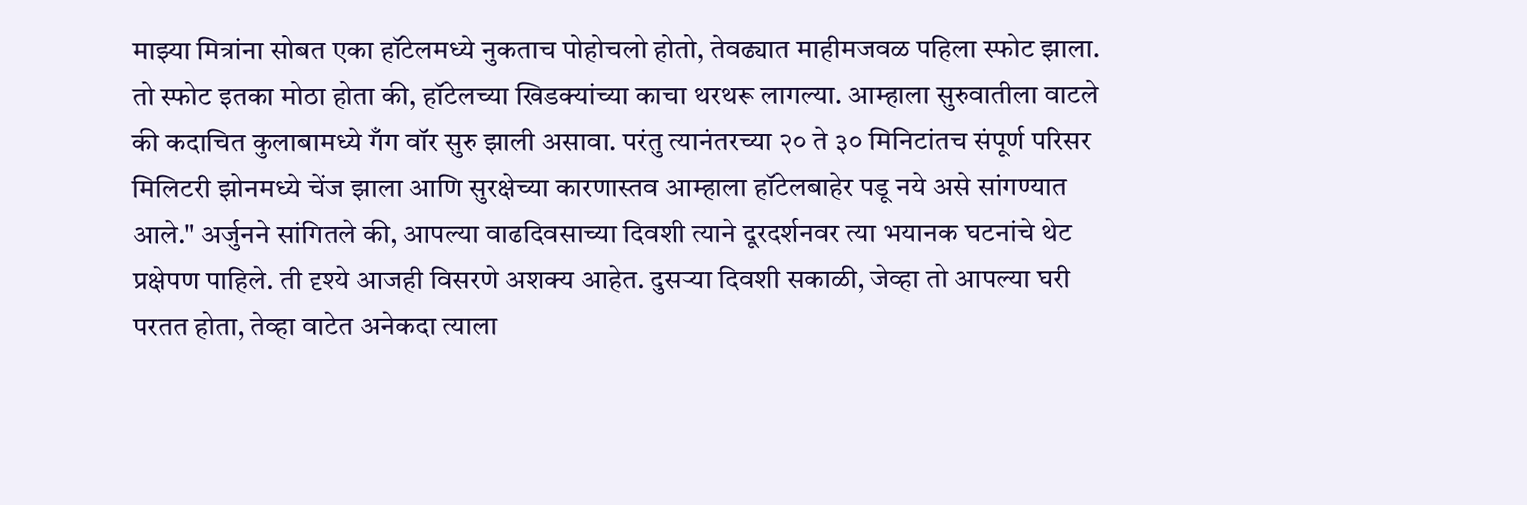माझ्या मित्रांना सोबत एका हॉटेलमध्ये नुकताच पोहोचलो होतो, तेवढ्यात माहीमजवळ पहिला स्फोट झाला. तो स्फोट इतका मोठा होता की, हॉटेलच्या खिडक्यांच्या काचा थरथरू लागल्या. आम्हाला सुरुवातीला वाटले की कदाचित कुलाबामध्ये गँग वॉर सुरु झाली असावा. परंतु त्यानंतरच्या २० ते ३० मिनिटांतच संपूर्ण परिसर मिलिटरी झोनमध्ये चेंज झाला आणि सुरक्षेच्या कारणास्तव आम्हाला हॉटेलबाहेर पडू नये असे सांगण्यात आले." अर्जुनने सांगितले की, आपल्या वाढदिवसाच्या दिवशी त्याने दूरदर्शनवर त्या भयानक घटनांचे थेट प्रक्षेपण पाहिले. ती दृश्ये आजही विसरणे अशक्य आहेत. दुसऱ्या दिवशी सकाळी, जेव्हा तो आपल्या घरी परतत होता, तेव्हा वाटेत अनेकदा त्याला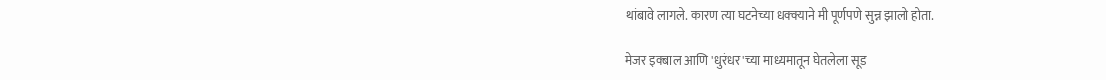थांबावे लागले. कारण त्या घटनेच्या धक्क्याने मी पूर्णपणे सुन्न झालो होता.

मेजर इक्बाल आणि 'धुरंधर'च्या माध्यमातून घेतलेला सूड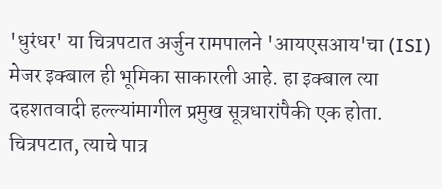'धुरंधर' या चित्रपटात अर्जुन रामपालने 'आयएसआय'चा (ISI) मेजर इक्बाल ही भूमिका साकारली आहे. हा इक्बाल त्या दहशतवादी हल्ल्यांमागील प्रमुख सूत्रधारांपैकी एक होता. चित्रपटात, त्याचे पात्र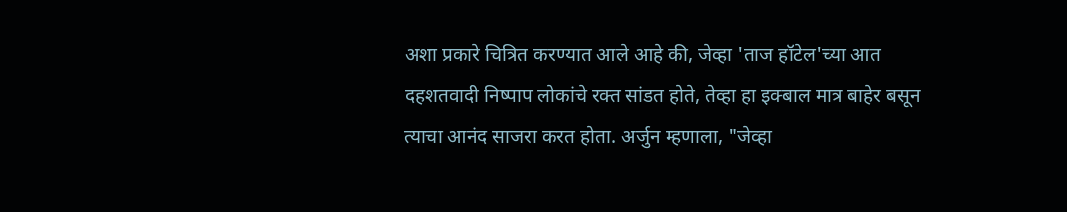अशा प्रकारे चित्रित करण्यात आले आहे की, जेव्हा 'ताज हॉटेल'च्या आत दहशतवादी निष्पाप लोकांचे रक्त सांडत होते, तेव्हा हा इक्बाल मात्र बाहेर बसून त्याचा आनंद साजरा करत होता. अर्जुन म्हणाला, "जेव्हा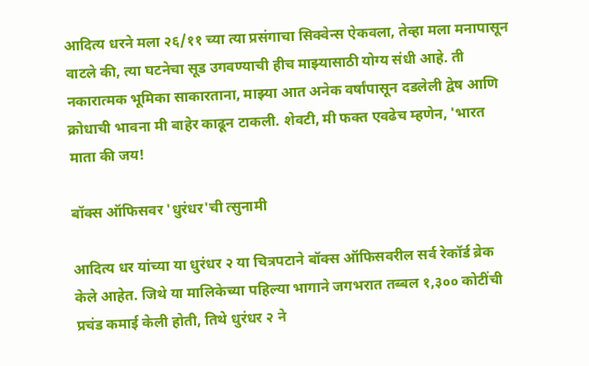आदित्य धरने मला २६/११ च्या त्या प्रसंगाचा सिक्वेन्स ऐकवला, तेव्हा मला मनापासून वाटले की, त्या घटनेचा सूड उगवण्याची हीच माझ्यासाठी योग्य संधी आहे. ती नकारात्मक भूमिका साकारताना, माझ्या आत अनेक वर्षांपासून दडलेली द्वेष आणि क्रोधाची भावना मी बाहेर काढून टाकली. शेवटी, मी फक्त एवढेच म्हणेन, 'भारत माता की जय!

बॉक्स ऑफिसवर 'धुरंधर'ची त्सुनामी

आदित्य धर यांच्या या धुरंधर २ या चित्रपटाने बॉक्स ऑफिसवरील सर्व रेकॉर्ड ब्रेक केले आहेत. जिथे या मालिकेच्या पहिल्या भागाने जगभरात तब्बल १,३०० कोटींची प्रचंड कमाई केली होती, तिथे धुरंधर २ ने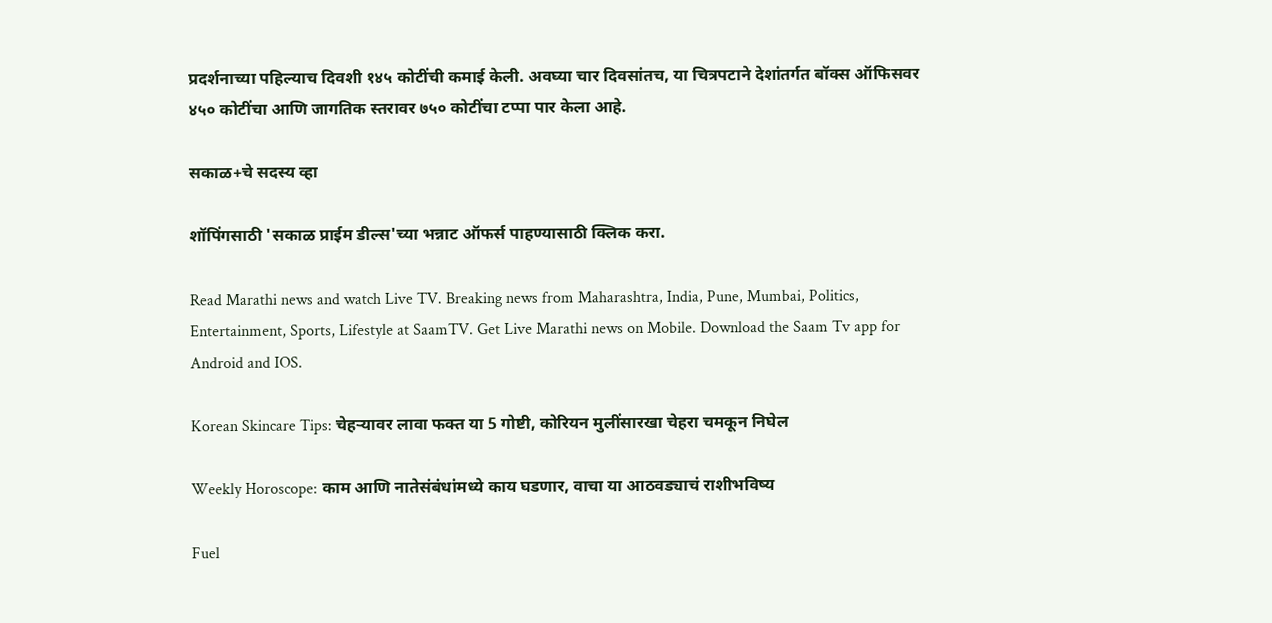प्रदर्शनाच्या पहिल्याच दिवशी १४५ कोटींची कमाई केली. अवघ्या चार दिवसांतच, या चित्रपटाने देशांतर्गत बॉक्स ऑफिसवर ४५० कोटींचा आणि जागतिक स्तरावर ७५० कोटींचा टप्पा पार केला आहे.

सकाळ+चे सदस्य व्हा

शॉपिंगसाठी 'सकाळ प्राईम डील्स'च्या भन्नाट ऑफर्स पाहण्यासाठी क्लिक करा.

Read Marathi news and watch Live TV. Breaking news from Maharashtra, India, Pune, Mumbai, Politics, Entertainment, Sports, Lifestyle at SaamTV. Get Live Marathi news on Mobile. Download the Saam Tv app for Android and IOS.

Korean Skincare Tips: चेहऱ्यावर लावा फक्त या 5 गोष्टी, कोरियन मुलींसारखा चेहरा चमकून निघेल

Weekly Horoscope: काम आणि नातेसंबंधांमध्ये काय घडणार, वाचा या आठवड्याचं राशीभविष्य

Fuel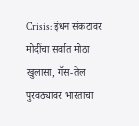Crisis: इंधन संकटावर मोदींचा सर्वात मोठा खुलासा, गॅस-तेल पुरवठ्यावर भारताचा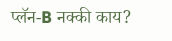प्लॅन-B नक्की काय?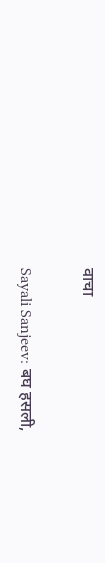वाचा

Sayali Sanjeev: बघ हसली,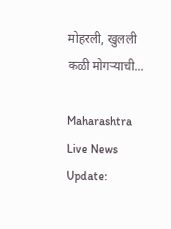मोहरली, खुलली कळी मोगऱ्याची...

Maharashtra Live News Update: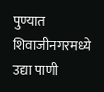पुण्यात शिवाजीनगरमध्ये उद्या पाणी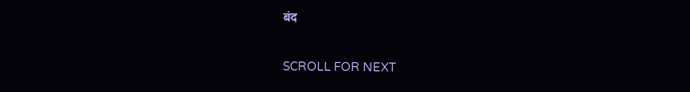बंद

SCROLL FOR NEXT